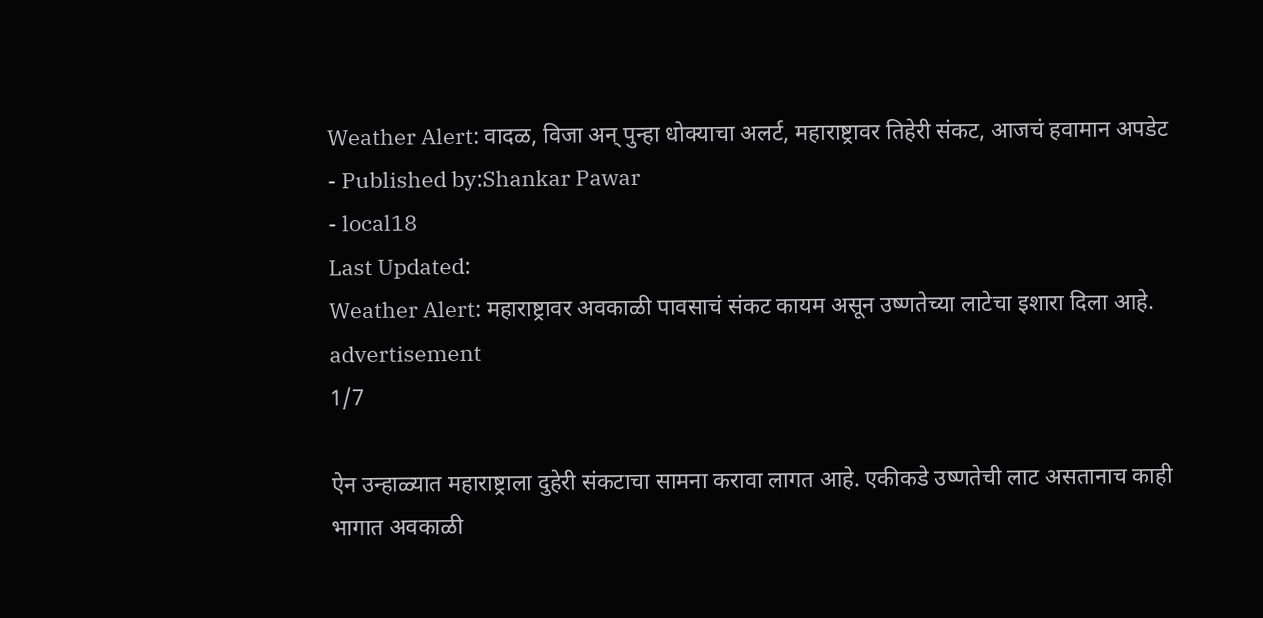Weather Alert: वादळ, विजा अन् पुन्हा धोक्याचा अलर्ट, महाराष्ट्रावर तिहेरी संकट, आजचं हवामान अपडेट
- Published by:Shankar Pawar
- local18
Last Updated:
Weather Alert: महाराष्ट्रावर अवकाळी पावसाचं संकट कायम असून उष्णतेच्या लाटेचा इशारा दिला आहे.
advertisement
1/7

ऐन उन्हाळ्यात महाराष्ट्राला दुहेरी संकटाचा सामना करावा लागत आहे. एकीकडे उष्णतेची लाट असतानाच काही भागात अवकाळी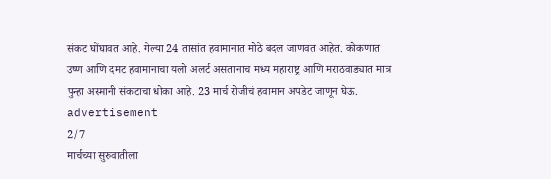संकट घोंघावत आहे. गेल्या 24 तासांत हवामानात मोठे बदल जाणवत आहेत. कोकणात उष्ण आणि दमट हवामानाचा यलो अलर्ट असतानाच मध्य महाराष्ट्र आणि मराठवाड्यात मात्र पुन्हा अस्मानी संकटाचा धोका आहे. 23 मार्च रोजीचं हवामान अपडेट जाणून घेऊ.
advertisement
2/7
मार्चच्या सुरुवातीला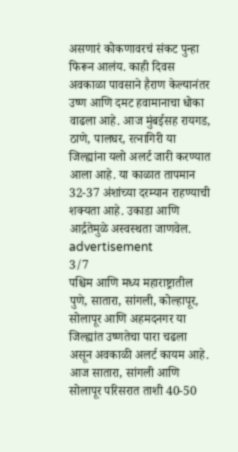असणारं कोकणावरचं संकट पुन्हा फिरून आलंय. काही दिवस अवकाळा पावसाने हैराण केल्यानंतर उष्ण आणि दमट हवामानाचा धोका वाढला आहे. आज मुंबईसह रायगड, ठाणे, पालघर, रत्नागिरी या जिल्ह्यांना यलो अलर्ट जारी करण्यात आला आहे. या काळात तापमान 32-37 अंशांच्या दरम्यान राहण्याची शक्यता आहे. उकाडा आणि आर्द्रतेमुळे अस्वस्थता जाणवेल.
advertisement
3/7
पश्चिम आणि मध्य महाराष्ट्रातील पुणे, सातारा, सांगली, कोल्हापूर, सोलापूर आणि अहमदनगर या जिल्ह्यांत उष्णतेचा पारा चढला असून अवकाळी अलर्ट कायम आहे. आज सातारा, सांगली आणि सोलापूर परिसरात ताशी 40-50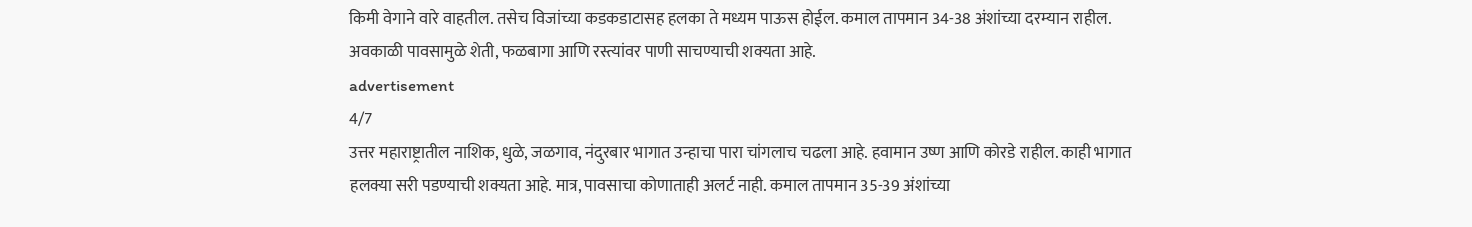किमी वेगाने वारे वाहतील. तसेच विजांच्या कडकडाटासह हलका ते मध्यम पाऊस होईल. कमाल तापमान 34-38 अंशांच्या दरम्यान राहील. अवकाळी पावसामुळे शेती, फळबागा आणि रस्त्यांवर पाणी साचण्याची शक्यता आहे.
advertisement
4/7
उत्तर महाराष्ट्रातील नाशिक, धुळे, जळगाव, नंदुरबार भागात उन्हाचा पारा चांगलाच चढला आहे. हवामान उष्ण आणि कोरडे राहील. काही भागात हलक्या सरी पडण्याची शक्यता आहे. मात्र, पावसाचा कोणाताही अलर्ट नाही. कमाल तापमान 35-39 अंशांच्या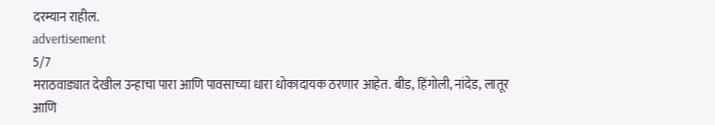दरम्यान राहील.
advertisement
5/7
मराठवाड्यात देखील उन्हाचा पारा आणि पावसाच्या धारा धोकादायक ठरणार आहेत. बीड, हिंगोली, नांदेड, लातूर आणि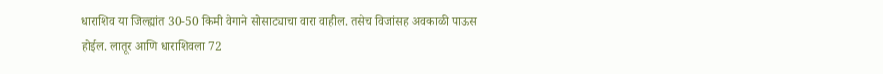धाराशिव या जिल्ह्यांत 30-50 किमी वेगाने सोसाट्याचा वारा वाहील. तसेच विजांसह अवकाळी पाऊस होईल. लातूर आणि धाराशिवला 72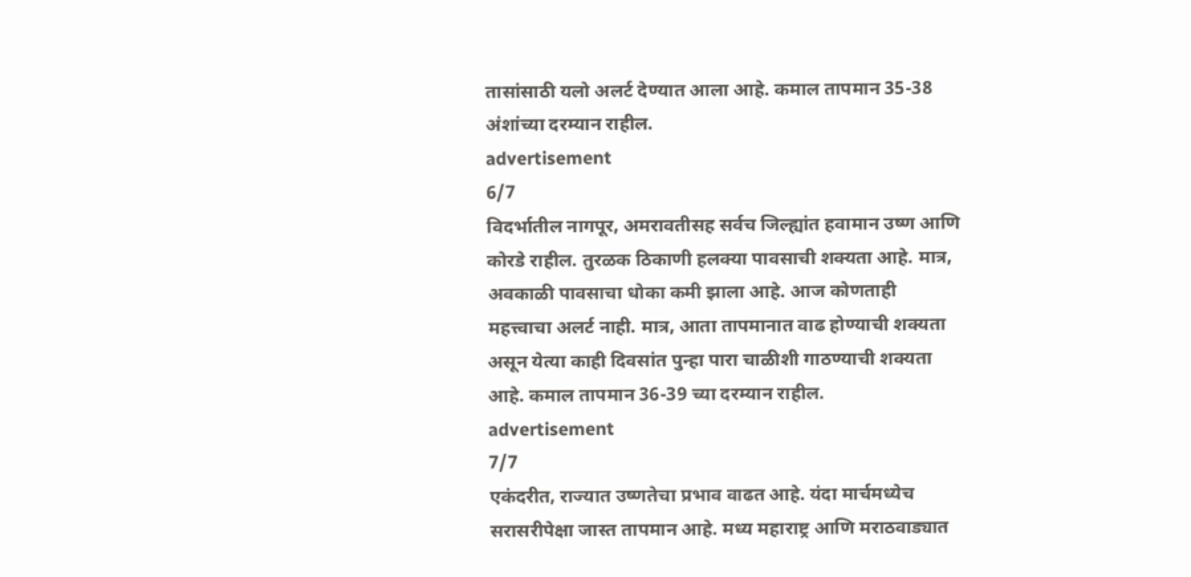तासांसाठी यलो अलर्ट देण्यात आला आहे. कमाल तापमान 35-38 अंशांच्या दरम्यान राहील.
advertisement
6/7
विदर्भातील नागपूर, अमरावतीसह सर्वच जिल्ह्यांत हवामान उष्ण आणि कोरडे राहील. तुरळक ठिकाणी हलक्या पावसाची शक्यता आहे. मात्र, अवकाळी पावसाचा धोका कमी झाला आहे. आज कोणताही महत्त्वाचा अलर्ट नाही. मात्र, आता तापमानात वाढ होण्याची शक्यता असून येत्या काही दिवसांत पुन्हा पारा चाळीशी गाठण्याची शक्यता आहे. कमाल तापमान 36-39 च्या दरम्यान राहील.
advertisement
7/7
एकंदरीत, राज्यात उष्णतेचा प्रभाव वाढत आहे. यंदा मार्चमध्येच सरासरीपेक्षा जास्त तापमान आहे. मध्य महाराष्ट्र आणि मराठवाड्यात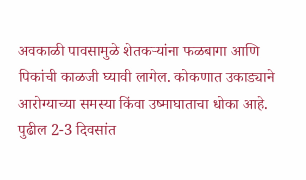अवकाळी पावसामुळे शेतकऱ्यांना फळबागा आणि पिकांची काळजी घ्यावी लागेल. कोकणात उकाड्याने आरोग्याच्या समस्या किंवा उष्माघाताचा धोका आहे. पुढील 2-3 दिवसांत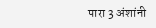पारा 3 अंशांनी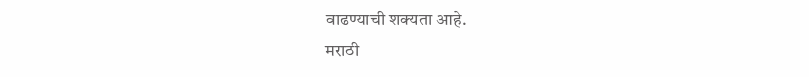वाढण्याची शक्यता आहे.
मराठी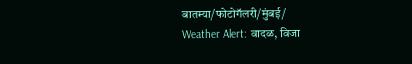बातम्या/फोटोगॅलरी/मुंबई/
Weather Alert: वादळ, विजा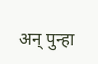अन् पुन्हा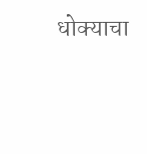धोक्याचा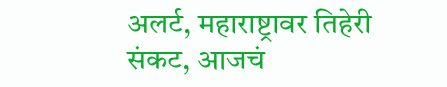अलर्ट, महाराष्ट्रावर तिहेरी संकट, आजचं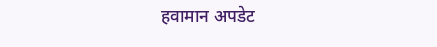हवामान अपडेट